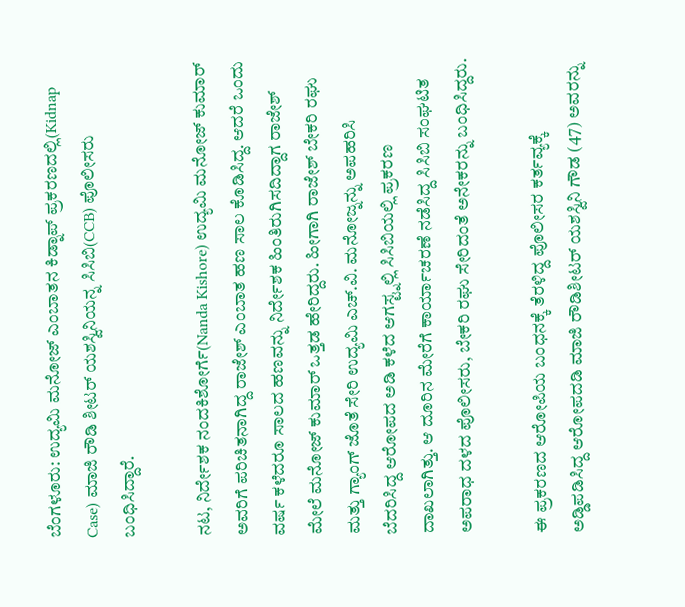ಬೆಂಗಳೂರು: ಉದ್ಯಮಿ ಮನೋಜ್ ಎಂಬಾತನ ಕಿಡ್ನಾಪ್ ಪ್ರಕರಣದಲ್ಲಿ(Kidnap Case) ಮಾಜಿ ರೌಡಿ ಶೀಟರ್ ಯಶಸ್ವಿನಿಯನ್ನ ಸಿಸಿಬಿ(CCB) ಪೊಲೀಸರು ಬಂಧಿಸಿದ್ದಾರೆ.

ನಟ, ನಿರ್ದೇಶಕ ನಂದಕಿಶೋರ್ಗೆ(Nanda Kishore) ಉದ್ಯಮಿ ಮನೋಜ್ ಕುಮಾರ್ ಅವರಿಗೆ ಪರಿಚಿತನಾಗಿದ್ದ ರಾಜೇಶ್ ಎಂಬಾತ ಹಣ ಸಾಲ ಕೊಡಿಸಿದ್ದ. ಆದರೆ ಒಂದು ವರ್ಷ ಕಳೆದರೂ ಸಾಲದ ಹಣವನ್ನು ನಿರ್ದೇಶಕ ಹಿಂತಿರುಗಿಸದಿದ್ದಾಗ ರಾಜೇಶ್ ಮೇಲೆ ಮನೋಜ್ ಕುಮಾರ್ ಒತ್ತಡ ಹೇರಿದ್ದರು. ಹೀಗಾಗಿ ರಾಜೇಶ್ ಬೇಕರಿ ರಘು ಮತ್ತು ಗ್ಯಾಂಗ್ ಜೊತೆ ಸೇರಿ ಉದ್ಯಮಿ ಎಚ್.ವಿ. ಮನೋಜ್ನನ್ನು ಅಪಹರಿಸಿ ಬೆದರಿಸಿದ್ದ ಆರೋಪದ ಅಡಿ ಕಳೆದ ಆಗಸ್ಟ್ನಲ್ಲಿ ಸಿಸಿಬಿಯಲ್ಲಿ ಪ್ರಕರಣ ದಾಖಲಾಗಿತ್ತು. ಆ ದೂರಿನ ಮೇರೆಗೆ ಕಾರ್ಯಾಚರಣೆ ನಡೆಸಿದ್ದ ಸಿಸಿಬಿ ಸಂಘಟಿತ ಅಪರಾಧ ದಳದ ಪೊಲೀಸರು, ಬೇಕರಿ ರಘು ಸೇರಿದಂತೆ ಅನೇಕರನ್ನು ಬಂಧಿಸಿದ್ದರು.

ಈ ಪ್ರಕರಣದ ಆರೋಪಿಯ ಬಂಧನಕ್ಕೆ ತೆರಳಿದ್ದ ಪೊಲೀಸರ ಕರ್ತವ್ಯಕ್ಕೆ ಅಡ್ಡಿಪಡಿಸಿದ್ದ ಆರೋಪದಡಿ ಮಾಜಿ ರೌಡಿಶೀಟರ್ ಯಶಸ್ವಿನಿ ಗೌಡ (47) ಅವರನ್ನು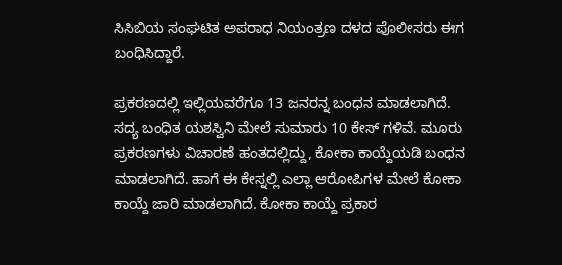ಸಿಸಿಬಿಯ ಸಂಘಟಿತ ಅಪರಾಧ ನಿಯಂತ್ರಣ ದಳದ ಪೊಲೀಸರು ಈಗ ಬಂಧಿಸಿದ್ದಾರೆ.

ಪ್ರಕರಣದಲ್ಲಿ ಇಲ್ಲಿಯವರೆಗೂ 13 ಜನರನ್ನ ಬಂಧನ ಮಾಡಲಾಗಿದೆ. ಸದ್ಯ ಬಂಧಿತ ಯಶಸ್ವಿನಿ ಮೇಲೆ ಸುಮಾರು 10 ಕೇಸ್ ಗಳಿವೆ. ಮೂರು ಪ್ರಕರಣಗಳು ವಿಚಾರಣೆ ಹಂತದಲ್ಲಿದ್ದು, ಕೋಕಾ ಕಾಯ್ದೆಯಡಿ ಬಂಧನ ಮಾಡಲಾಗಿದೆ. ಹಾಗೆ ಈ ಕೇಸ್ನಲ್ಲಿ ಎಲ್ಲಾ ಆರೋಪಿಗಳ ಮೇಲೆ ಕೋಕಾ ಕಾಯ್ದೆ ಜಾರಿ ಮಾಡಲಾಗಿದೆ. ಕೋಕಾ ಕಾಯ್ದೆ ಪ್ರಕಾರ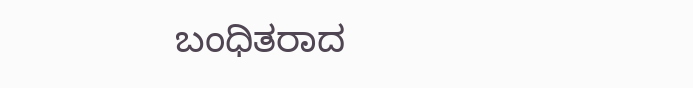ಬಂಧಿತರಾದ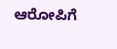ಆರೋಪಿಗೆ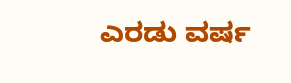ಎರಡು ವರ್ಷ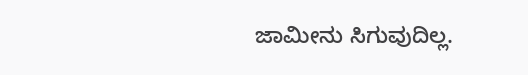ಜಾಮೀನು ಸಿಗುವುದಿಲ್ಲ.